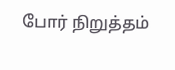போர் நிறுத்தம்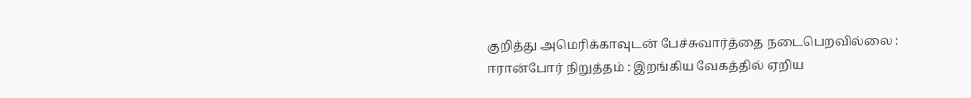குறித்து அமெரிக்காவுடன் பேச்சுவார்த்தை நடைபெறவில்லை : ஈரான்போர் நிறுத்தம் : இறங்கிய வேகத்தில் ஏறிய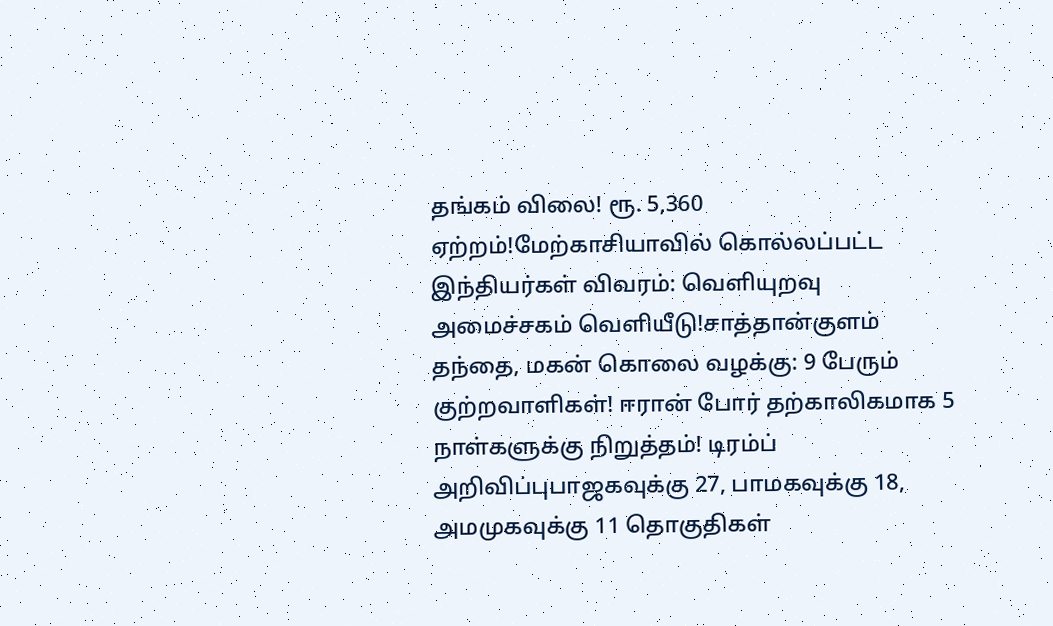தங்கம் விலை! ரூ. 5,360 ஏற்றம்!மேற்காசியாவில் கொல்லப்பட்ட இந்தியர்கள் விவரம்: வெளியுறவு அமைச்சகம் வெளியீடு!சாத்தான்குளம் தந்தை, மகன் கொலை வழக்கு: 9 பேரும் குற்றவாளிகள்! ஈரான் போர் தற்காலிகமாக 5 நாள்களுக்கு நிறுத்தம்! டிரம்ப் அறிவிப்புபாஜகவுக்கு 27, பாமகவுக்கு 18, அமமுகவுக்கு 11 தொகுதிகள்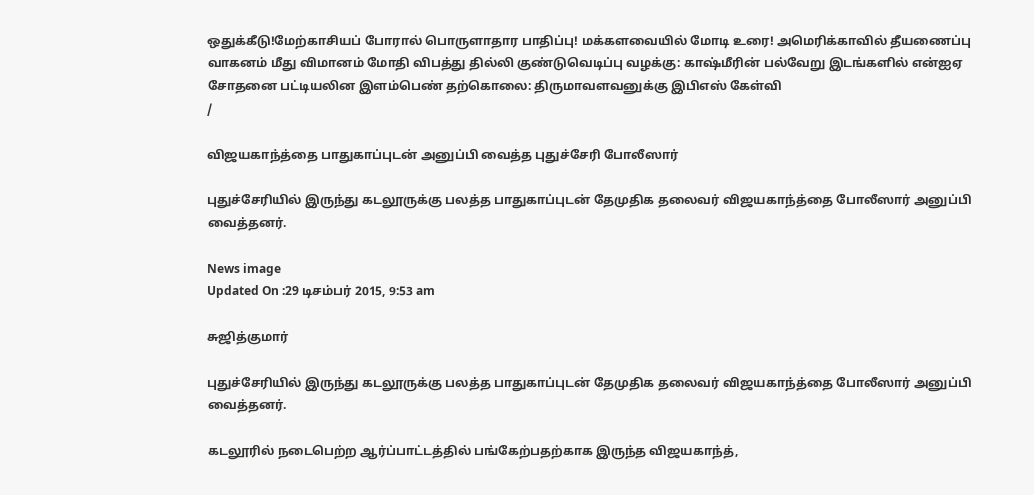ஒதுக்கீடு!மேற்காசியப் போரால் பொருளாதார பாதிப்பு! மக்களவையில் மோடி உரை! அமெரிக்காவில் தீயணைப்பு வாகனம் மீது விமானம் மோதி விபத்து தில்லி குண்டுவெடிப்பு வழக்கு: காஷ்மீரின் பல்வேறு இடங்களில் என்ஐஏ சோதனை பட்டியலின இளம்பெண் தற்கொலை: திருமாவளவனுக்கு இபிஎஸ் கேள்வி
/

விஜயகாந்த்தை பாதுகாப்புடன் அனுப்பி வைத்த புதுச்சேரி போலீஸார்

புதுச்சேரியில் இருந்து கடலூருக்கு பலத்த பாதுகாப்புடன் தேமுதிக தலைவர் விஜயகாந்த்தை போலீஸார் அனுப்பி வைத்தனர்.

News image
Updated On :29 டிசம்பர் 2015, 9:53 am

சுஜித்குமார்

புதுச்சேரியில் இருந்து கடலூருக்கு பலத்த பாதுகாப்புடன் தேமுதிக தலைவர் விஜயகாந்த்தை போலீஸார் அனுப்பி வைத்தனர்.

கடலூரில் நடைபெற்ற ஆர்ப்பாட்டத்தில் பங்கேற்பதற்காக இருந்த விஜயகாந்த்,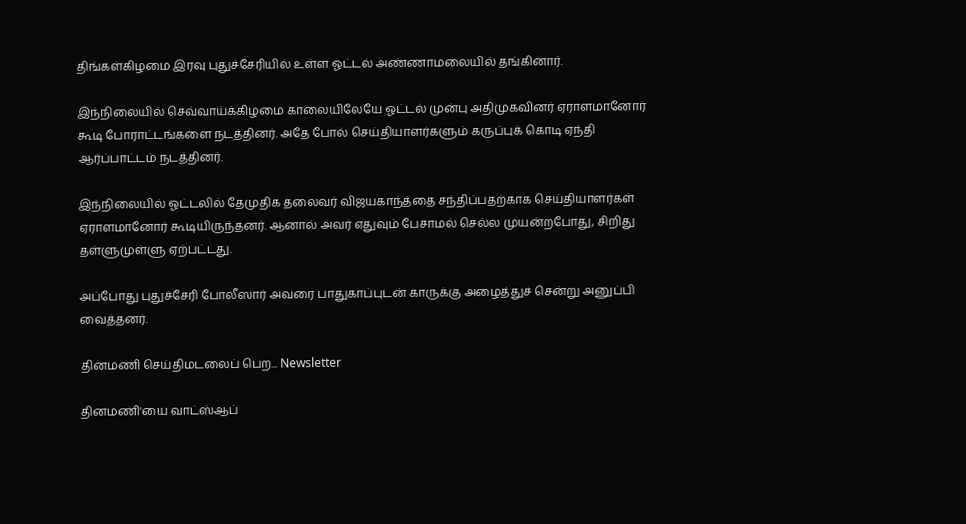திங்கள்கிழமை இரவு புதுச்சேரியில் உள்ள ஓட்டல் அண்ணாமலையில் தங்கினார்.

இந்நிலையில் செவ்வாய்க்கிழமை காலையிலேயே ஓட்டல் முன்பு அதிமுகவினர் ஏராளமானோர் கூடி போராட்டங்களை நடத்தினர். அதே போல் செய்தியாளர்களும் கருப்புக் கொடி ஏந்தி ஆர்ப்பாட்டம் நடத்தினர்.

இந்நிலையில் ஓட்டலில் தேமுதிக தலைவர் விஜயகாந்த்தை சந்திப்பதற்காக செய்தியாளர்கள் ஏராளமானோர் கூடியிருந்தனர். ஆனால் அவர் எதுவும் பேசாமல் செல்ல முயன்றபோது, சிறிது தள்ளுமுள்ளு ஏற்பட்டது.

அப்போது புதுச்சேரி போலீஸார் அவரை பாதுகாப்புடன் காருக்கு அழைத்துச் சென்று அனுப்பி வைத்தனர்.

தினமணி செய்திமடலைப் பெற... Newsletter

தினமணி'யை வாட்ஸ்ஆப்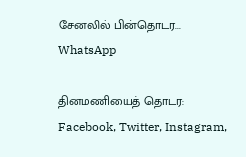சேனலில் பின்தொடர... WhatsApp

தினமணியைத் தொடர: Facebook, Twitter, Instagram,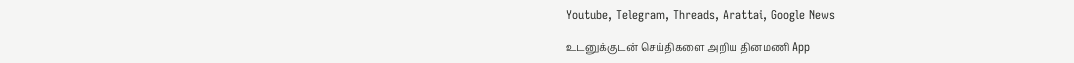Youtube, Telegram, Threads, Arattai, Google News

உடனுக்குடன் செய்திகளை அறிய தினமணி App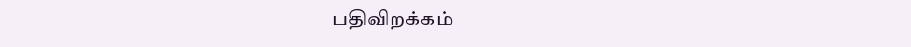பதிவிறக்கம்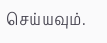செய்யவும்.